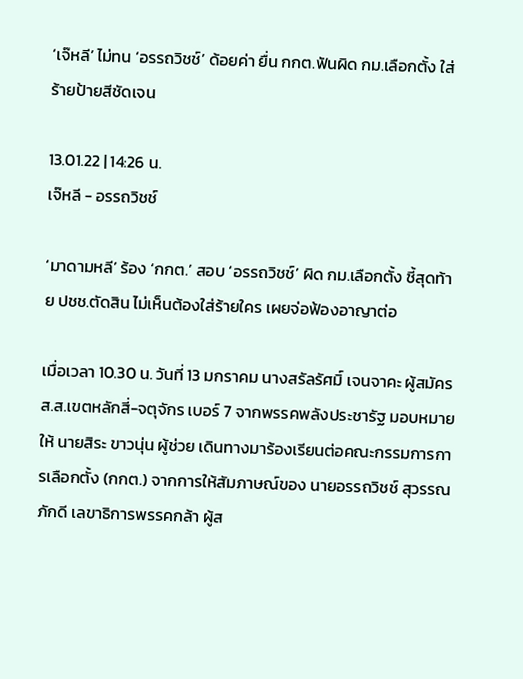‘เจ๊หลี’ ไม่ทน ‘อรรถวิชช์’ ด้อยค่า ยื่น กกต.ฟันผิด กม.เลือกตั้ง ใส่ร้ายป้ายสีชัดเจน

13.01.22 | 14:26 น.
เจ๊หลี - อรรถวิชช์

‘มาดามหลี’ ร้อง ‘กกต.’ สอบ ‘อรรถวิชช์’ ผิด กม.เลือกตั้ง ชี้สุดท้าย ปชช.ตัดสิน ไม่เห็นต้องใส่ร้ายใคร เผยจ่อฟ้องอาญาต่อ

เมื่อเวลา 10.30 น. วันที่ 13 มกราคม นางสรัลรัศมิ์ เจนจาคะ ผู้สมัคร ส.ส.เขตหลักสี่-จตุจักร เบอร์ 7 จากพรรคพลังประชารัฐ มอบหมายให้ นายสิระ ขาวนุ่น ผู้ช่วย เดินทางมาร้องเรียนต่อคณะกรรมการการเลือกตั้ง (กกต.) จากการให้สัมภาษณ์ของ นายอรรถวิชช์ สุวรรณภักดี เลขาธิการพรรคกล้า ผู้ส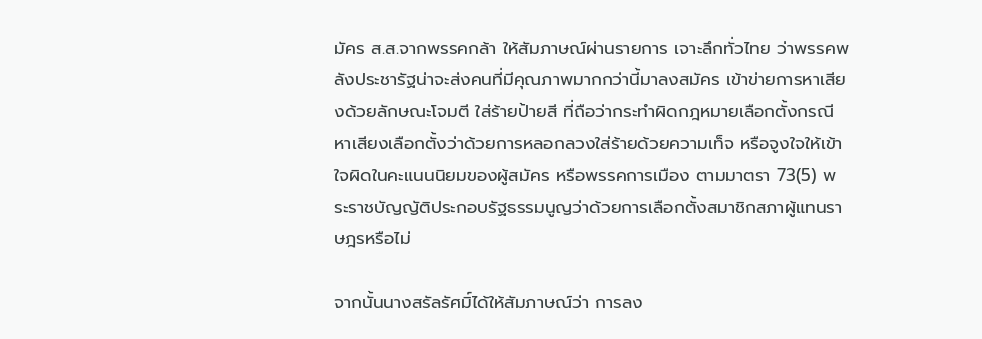มัคร ส.ส.จากพรรคกล้า ให้สัมภาษณ์ผ่านรายการ เจาะลึกทั่วไทย ว่าพรรคพลังประชารัฐน่าจะส่งคนที่มีคุณภาพมากกว่านี้มาลงสมัคร เข้าข่ายการหาเสียงด้วยลักษณะโจมตี ใส่ร้ายป้ายสี ที่ถือว่ากระทำผิดกฎหมายเลือกตั้งกรณีหาเสียงเลือกตั้งว่าด้วยการหลอกลวงใส่ร้ายด้วยความเท็จ หรือจูงใจให้เข้าใจผิดในคะแนนนิยมของผู้สมัคร หรือพรรคการเมือง ตามมาตรา 73(5) พระราชบัญญัติประกอบรัฐธรรมนูญว่าด้วยการเลือกตั้งสมาชิกสภาผู้แทนราษฎรหรือไม่

จากนั้นนางสรัลรัศมิ์ได้ให้สัมภาษณ์ว่า การลง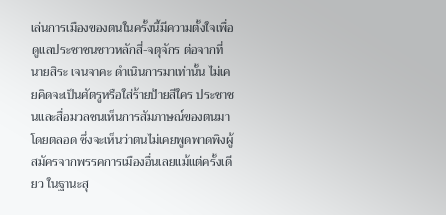เล่นการเมืองของตนในครั้งนี้มีความตั้งใจเพื่อดูแลประชาชนชาวหลักสี่-จตุจักร ต่อจากที่นายสิระ เจนจาคะ ดำเนินการมาเท่านั้น ไม่เคยคิดจะเป็นศัตรูหรือใส่ร้ายป้ายสีใคร ประชาชนและสื่อมวลชนเห็นการสัมภาษณ์ของตนมาโดยตลอด ซึ่งจะเห็นว่าตนไม่เคยพูดพาดพิงผู้สมัครจากพรรคการเมืองอื่นเลยแม้แต่ครั้งเดียว ในฐานะสุ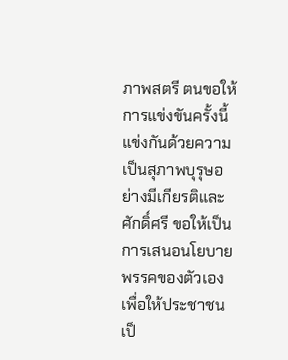ภาพสตรี ตนขอให้การแข่งขันครั้งนี้แข่งกันด้วยความเป็นสุภาพบุรุษอย่างมีเกียรติและศักดิ์ศรี ขอให้เป็นการเสนอนโยบายพรรคของตัวเองเพื่อให้ประชาชนเป็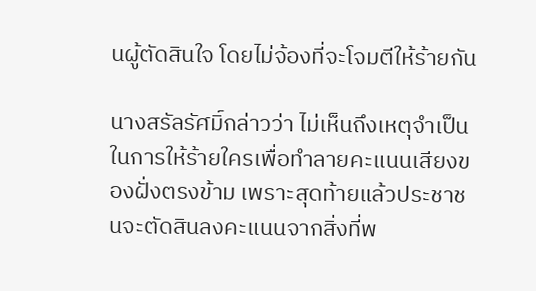นผู้ตัดสินใจ โดยไม่จ้องที่จะโจมตีให้ร้ายกัน

นางสรัลรัศมิ์กล่าวว่า ไม่เห็นถึงเหตุจำเป็นในการให้ร้ายใครเพื่อทำลายคะแนนเสียงของฝั่งตรงข้าม เพราะสุดท้ายแล้วประชาชนจะตัดสินลงคะแนนจากสิ่งที่พ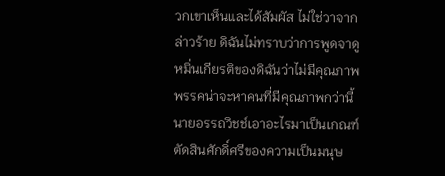วกเขาเห็นและได้สัมผัส ไม่ใช่วาจากล่าวร้าย ดิฉันไม่ทราบว่าการพูดจาดูหมิ่นเกียรติของดิฉันว่าไม่มีคุณภาพ พรรคน่าจะหาคนที่มีคุณภาพกว่านี้ นายอรรถวิชช์เอาอะไรมาเป็นเกณฑ์ตัดสินศักดิ์ศรีของความเป็นมนุษ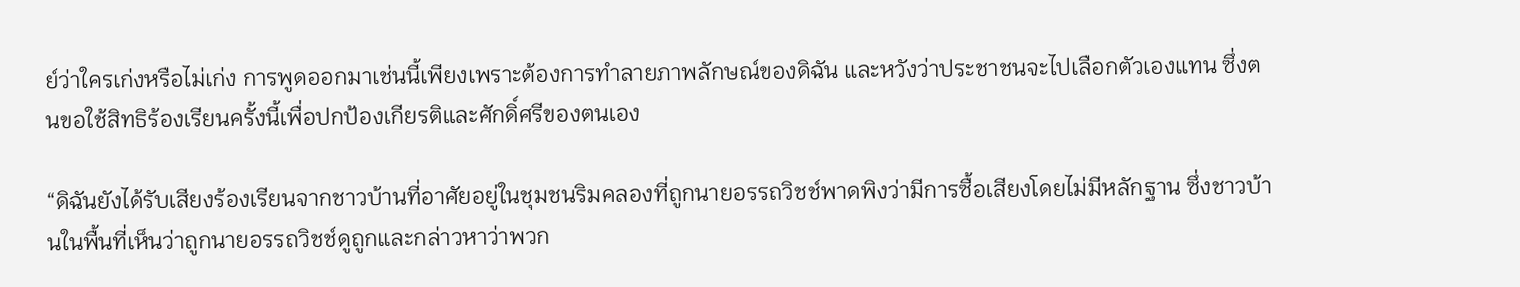ย์ว่าใครเก่งหรือไม่เก่ง การพูดออกมาเช่นนี้เพียงเพราะต้องการทำลายภาพลักษณ์ของดิฉัน และหวังว่าประชาชนจะไปเลือกตัวเองแทน ซึ่งตนขอใช้สิทธิร้องเรียนครั้งนี้เพื่อปกป้องเกียรติและศักดิ์ศรีของตนเอง

“ดิฉันยังได้รับเสียงร้องเรียนจากชาวบ้านที่อาศัยอยู่ในชุมชนริมคลองที่ถูกนายอรรถวิชช์พาดพิงว่ามีการซื้อเสียงโดยไม่มีหลักฐาน ซึ่งชาวบ้านในพื้นที่เห็นว่าถูกนายอรรถวิชช์ดูถูกและกล่าวหาว่าพวก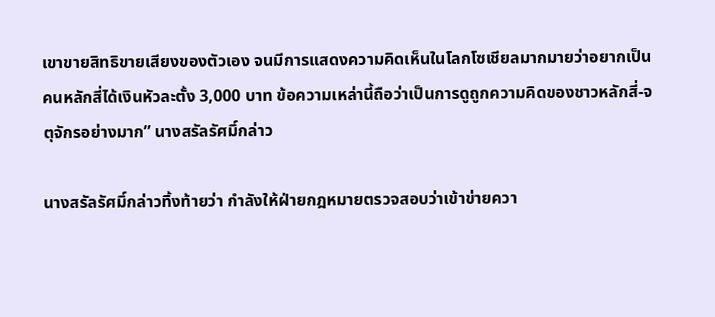เขาขายสิทธิขายเสียงของตัวเอง จนมีการแสดงความคิดเห็นในโลกโซเชียลมากมายว่าอยากเป็นคนหลักสี่ได้เงินหัวละตั้ง 3,000 บาท ข้อความเหล่านี้ถือว่าเป็นการดูถูกความคิดของชาวหลักสี่-จตุจักรอย่างมาก” นางสรัลรัศมิ์กล่าว

นางสรัลรัศมิ์กล่าวทิ้งท้ายว่า กำลังให้ฝ่ายกฎหมายตรวจสอบว่าเข้าข่ายควา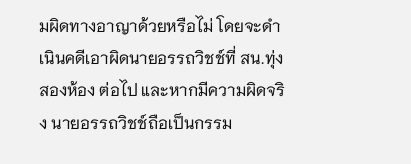มผิดทางอาญาด้วยหรือไม่ โดยจะดำเนินคดีเอาผิดนายอรรถวิชช์ที่ สน.ทุ่งสองห้อง ต่อไป และหากมีความผิดจริง นายอรรถวิชช์ถือเป็นกรรม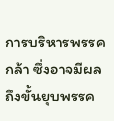การบริหารพรรคกล้า ซึ่งอาจมีผลถึงขั้นยุบพรรค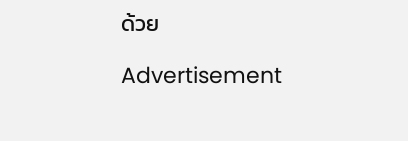ด้วย

Advertisement